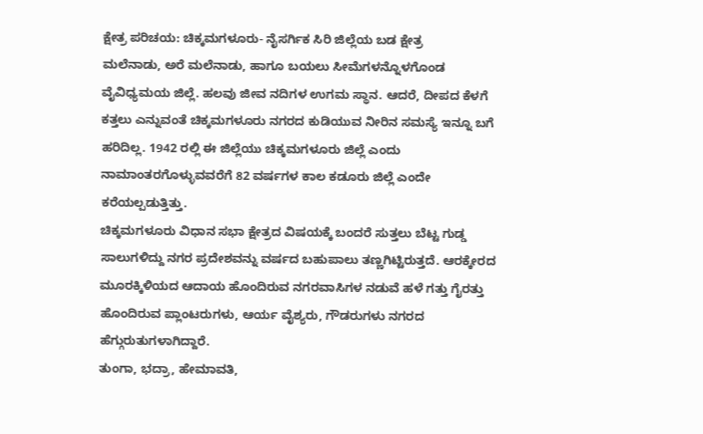ಕ್ಷೇತ್ರ ಪರಿಚಯ: ಚಿಕ್ಕಮಗಳೂರು- ನೈಸರ್ಗಿಕ ಸಿರಿ ಜಿಲ್ಲೆಯ ಬಡ ಕ್ಷೇತ್ರ
ಮಲೆನಾಡು, ಅರೆ ಮಲೆನಾಡು, ಹಾಗೂ ಬಯಲು ಸೀಮೆಗಳನ್ನೊಳಗೊಂಡ ವೈವಿಧ್ಯಮಯ ಜಿಲ್ಲೆ. ಹಲವು ಜೀವ ನದಿಗಳ ಉಗಮ ಸ್ಥಾನ. ಆದರೆ, ದೀಪದ ಕೆಳಗೆ ಕತ್ತಲು ಎನ್ನುವಂತೆ ಚಿಕ್ಕಮಗಳೂರು ನಗರದ ಕುಡಿಯುವ ನೀರಿನ ಸಮಸ್ಯೆ ಇನ್ನೂ ಬಗೆ ಹರಿದಿಲ್ಲ. 1942 ರಲ್ಲಿ ಈ ಜಿಲ್ಲೆಯು ಚಿಕ್ಕಮಗಳೂರು ಜಿಲ್ಲೆ ಎಂದು ನಾಮಾಂತರಗೊಳ್ಳುವವರೆಗೆ 82 ವರ್ಷಗಳ ಕಾಲ ಕಡೂರು ಜಿಲ್ಲೆ ಎಂದೇ ಕರೆಯಲ್ಪಡುತ್ತಿತ್ತು.
ಚಿಕ್ಕಮಗಳೂರು ವಿಧಾನ ಸಭಾ ಕ್ಷೇತ್ರದ ವಿಷಯಕ್ಕೆ ಬಂದರೆ ಸುತ್ತಲು ಬೆಟ್ಟ ಗುಡ್ಡ ಸಾಲುಗಳಿದ್ದು ನಗರ ಪ್ರದೇಶವನ್ನು ವರ್ಷದ ಬಹುಪಾಲು ತಣ್ಣಗಿಟ್ಟಿರುತ್ತದೆ. ಆರಕ್ಕೇರದ ಮೂರಕ್ಕಿಳಿಯದ ಆದಾಯ ಹೊಂದಿರುವ ನಗರವಾಸಿಗಳ ನಡುವೆ ಹಳೆ ಗತ್ತು ಗೈರತ್ತು ಹೊಂದಿರುವ ಪ್ಲಾಂಟರುಗಳು, ಆರ್ಯ ವೈಶ್ಯರು, ಗೌಡರುಗಳು ನಗರದ ಹೆಗ್ಗುರುತುಗಳಾಗಿದ್ದಾರೆ.
ತುಂಗಾ, ಭದ್ರಾ, ಹೇಮಾವತಿ,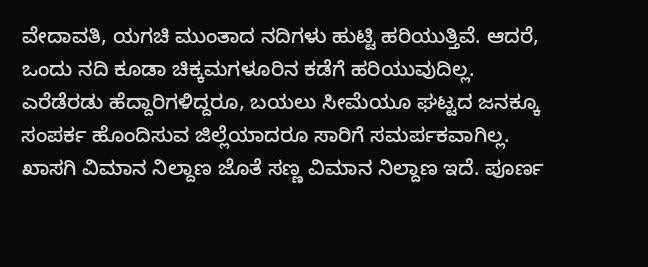ವೇದಾವತಿ, ಯಗಚಿ ಮುಂತಾದ ನದಿಗಳು ಹುಟ್ಟಿ ಹರಿಯುತ್ತಿವೆ. ಆದರೆ, ಒಂದು ನದಿ ಕೂಡಾ ಚಿಕ್ಕಮಗಳೂರಿನ ಕಡೆಗೆ ಹರಿಯುವುದಿಲ್ಲ.
ಎರೆಡೆರಡು ಹೆದ್ದಾರಿಗಳಿದ್ದರೂ, ಬಯಲು ಸೀಮೆಯೂ ಘಟ್ಟದ ಜನಕ್ಕೂ ಸಂಪರ್ಕ ಹೊಂದಿಸುವ ಜಿಲ್ಲೆಯಾದರೂ ಸಾರಿಗೆ ಸಮರ್ಪಕವಾಗಿಲ್ಲ. ಖಾಸಗಿ ವಿಮಾನ ನಿಲ್ದಾಣ ಜೊತೆ ಸಣ್ಣ ವಿಮಾನ ನಿಲ್ದಾಣ ಇದೆ. ಪೂರ್ಣ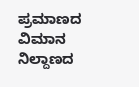ಪ್ರಮಾಣದ ವಿಮಾನ ನಿಲ್ದಾಣದ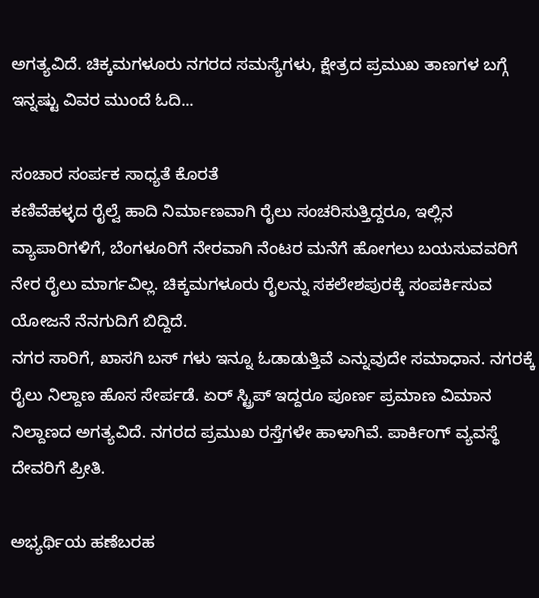ಅಗತ್ಯವಿದೆ. ಚಿಕ್ಕಮಗಳೂರು ನಗರದ ಸಮಸ್ಯೆಗಳು, ಕ್ಷೇತ್ರದ ಪ್ರಮುಖ ತಾಣಗಳ ಬಗ್ಗೆ ಇನ್ನಷ್ಟು ವಿವರ ಮುಂದೆ ಓದಿ...

ಸಂಚಾರ ಸಂರ್ಪಕ ಸಾಧ್ಯತೆ ಕೊರತೆ
ಕಣಿವೆಹಳ್ಳದ ರೈಲ್ವೆ ಹಾದಿ ನಿರ್ಮಾಣವಾಗಿ ರೈಲು ಸಂಚರಿಸುತ್ತಿದ್ದರೂ, ಇಲ್ಲಿನ ವ್ಯಾಪಾರಿಗಳಿಗೆ, ಬೆಂಗಳೂರಿಗೆ ನೇರವಾಗಿ ನೆಂಟರ ಮನೆಗೆ ಹೋಗಲು ಬಯಸುವವರಿಗೆ ನೇರ ರೈಲು ಮಾರ್ಗವಿಲ್ಲ. ಚಿಕ್ಕಮಗಳೂರು ರೈಲನ್ನು ಸಕಲೇಶಪುರಕ್ಕೆ ಸಂಪರ್ಕಿಸುವ ಯೋಜನೆ ನೆನಗುದಿಗೆ ಬಿದ್ದಿದೆ.
ನಗರ ಸಾರಿಗೆ, ಖಾಸಗಿ ಬಸ್ ಗಳು ಇನ್ನೂ ಓಡಾಡುತ್ತಿವೆ ಎನ್ನುವುದೇ ಸಮಾಧಾನ. ನಗರಕ್ಕೆ ರೈಲು ನಿಲ್ದಾಣ ಹೊಸ ಸೇರ್ಪಡೆ. ಏರ್ ಸ್ಟ್ರಿಪ್ ಇದ್ದರೂ ಪೂರ್ಣ ಪ್ರಮಾಣ ವಿಮಾನ ನಿಲ್ದಾಣದ ಅಗತ್ಯವಿದೆ. ನಗರದ ಪ್ರಮುಖ ರಸ್ತೆಗಳೇ ಹಾಳಾಗಿವೆ. ಪಾರ್ಕಿಂಗ್ ವ್ಯವಸ್ಥೆ ದೇವರಿಗೆ ಪ್ರೀತಿ.

ಅಭ್ಯರ್ಥಿಯ ಹಣೆಬರಹ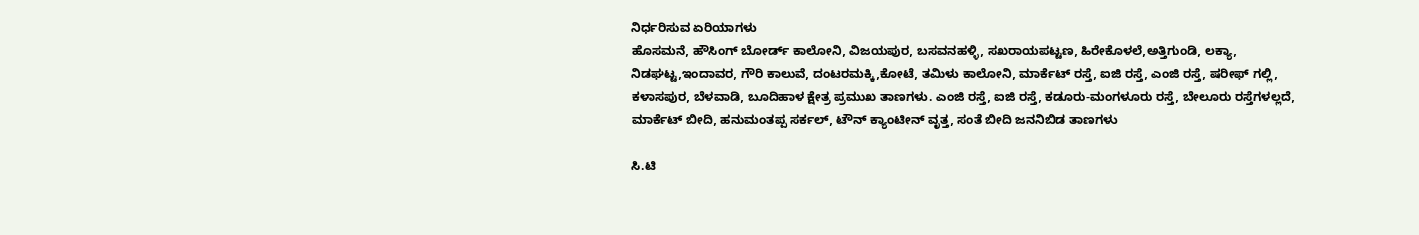ನಿರ್ಧರಿಸುವ ಏರಿಯಾಗಳು
ಹೊಸಮನೆ, ಹೌಸಿಂಗ್ ಬೋರ್ಡ್ ಕಾಲೋನಿ, ವಿಜಯಪುರ, ಬಸವನಹಳ್ಳಿ, ಸಖರಾಯಪಟ್ಟಣ, ಹಿರೇಕೊಳಲೆ,ಅತ್ತಿಗುಂಡಿ, ಲಕ್ಯಾ, ನಿಡಘಟ್ಟ,ಇಂದಾವರ, ಗೌರಿ ಕಾಲುವೆ, ದಂಟರಮಕ್ಕಿ,ಕೋಟೆ, ತಮಿಳು ಕಾಲೋನಿ, ಮಾರ್ಕೆಟ್ ರಸ್ತೆ, ಐಜಿ ರಸ್ತೆ, ಎಂಜಿ ರಸ್ತೆ, ಷರೀಫ್ ಗಲ್ಲಿ, ಕಳಾಸಪುರ, ಬೆಳವಾಡಿ, ಬೂದಿಹಾಳ ಕ್ಷೇತ್ರ ಪ್ರಮುಖ ತಾಣಗಳು. ಎಂಜಿ ರಸ್ತೆ, ಐಜಿ ರಸ್ತೆ, ಕಡೂರು-ಮಂಗಳೂರು ರಸ್ತೆ, ಬೇಲೂರು ರಸ್ತೆಗಳಲ್ಲದೆ, ಮಾರ್ಕೆಟ್ ಬೀದಿ, ಹನುಮಂತಪ್ಪ ಸರ್ಕಲ್, ಟೌನ್ ಕ್ಯಾಂಟೀನ್ ವೃತ್ತ, ಸಂತೆ ಬೀದಿ ಜನನಿಬಿಡ ತಾಣಗಳು

ಸಿ.ಟಿ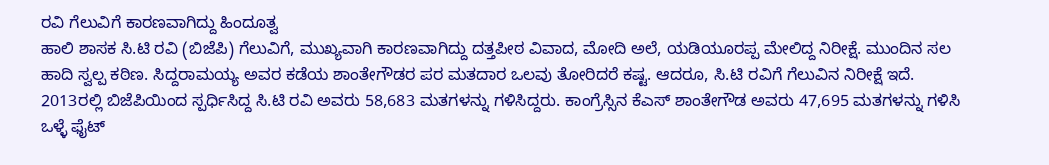ರವಿ ಗೆಲುವಿಗೆ ಕಾರಣವಾಗಿದ್ದು ಹಿಂದೂತ್ವ
ಹಾಲಿ ಶಾಸಕ ಸಿ.ಟಿ ರವಿ (ಬಿಜೆಪಿ) ಗೆಲುವಿಗೆ, ಮುಖ್ಯವಾಗಿ ಕಾರಣವಾಗಿದ್ದು ದತ್ತಪೀಠ ವಿವಾದ, ಮೋದಿ ಅಲೆ, ಯಡಿಯೂರಪ್ಪ ಮೇಲಿದ್ದ ನಿರೀಕ್ಷೆ. ಮುಂದಿನ ಸಲ ಹಾದಿ ಸ್ವಲ್ಪ ಕಠಿಣ. ಸಿದ್ದರಾಮಯ್ಯ ಅವರ ಕಡೆಯ ಶಾಂತೇಗೌಡರ ಪರ ಮತದಾರ ಒಲವು ತೋರಿದರೆ ಕಷ್ಟ. ಆದರೂ, ಸಿ.ಟಿ ರವಿಗೆ ಗೆಲುವಿನ ನಿರೀಕ್ಷೆ ಇದೆ.
2013ರಲ್ಲಿ ಬಿಜೆಪಿಯಿಂದ ಸ್ಪರ್ಧಿಸಿದ್ದ ಸಿ.ಟಿ ರವಿ ಅವರು 58,683 ಮತಗಳನ್ನು ಗಳಿಸಿದ್ದರು. ಕಾಂಗ್ರೆಸ್ಸಿನ ಕೆಎಸ್ ಶಾಂತೇಗೌಡ ಅವರು 47,695 ಮತಗಳನ್ನು ಗಳಿಸಿ ಒಳ್ಳೆ ಫೈಟ್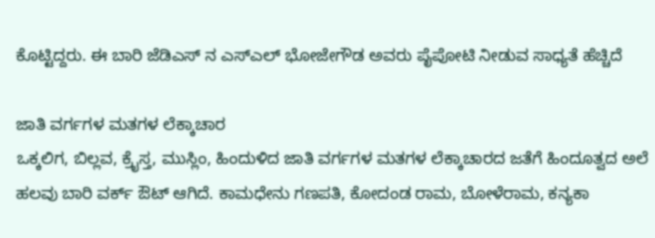ಕೊಟ್ಟಿದ್ದರು. ಈ ಬಾರಿ ಜೆಡಿಎಸ್ ನ ಎಸ್ಎಲ್ ಭೋಜೇಗೌಡ ಅವರು ಪೈಪೋಟಿ ನೀಡುವ ಸಾಧ್ಯತೆ ಹೆಚ್ಚಿದೆ

ಜಾತಿ ವರ್ಗಗಳ ಮತಗಳ ಲೆಕ್ಕಾಚಾರ
ಒಕ್ಕಲಿಗ, ಬಿಲ್ಲವ, ಕ್ರೈಸ್ತ, ಮುಸ್ಲಿಂ, ಹಿಂದುಳಿದ ಜಾತಿ ವರ್ಗಗಳ ಮತಗಳ ಲೆಕ್ಕಾಚಾರದ ಜತೆಗೆ ಹಿಂದೂತ್ವದ ಅಲೆ ಹಲವು ಬಾರಿ ವರ್ಕ್ ಔಟ್ ಆಗಿದೆ. ಕಾಮಧೇನು ಗಣಪತಿ, ಕೋದಂಡ ರಾಮ, ಬೋಳೆರಾಮ, ಕನ್ಯಕಾ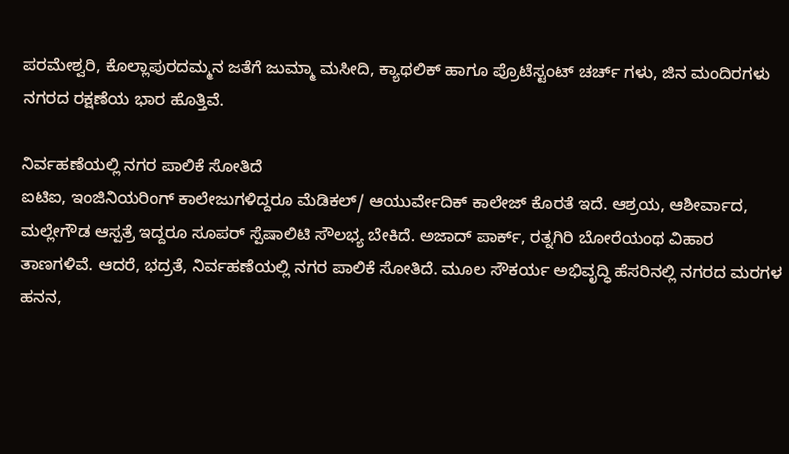ಪರಮೇಶ್ವರಿ, ಕೊಲ್ಲಾಪುರದಮ್ಮನ ಜತೆಗೆ ಜುಮ್ಮಾ ಮಸೀದಿ, ಕ್ಯಾಥಲಿಕ್ ಹಾಗೂ ಪ್ರೊಟೆಸ್ಟಂಟ್ ಚರ್ಚ್ ಗಳು, ಜಿನ ಮಂದಿರಗಳು ನಗರದ ರಕ್ಷಣೆಯ ಭಾರ ಹೊತ್ತಿವೆ.

ನಿರ್ವಹಣೆಯಲ್ಲಿ ನಗರ ಪಾಲಿಕೆ ಸೋತಿದೆ
ಐಟಿಐ, ಇಂಜಿನಿಯರಿಂಗ್ ಕಾಲೇಜುಗಳಿದ್ದರೂ ಮೆಡಿಕಲ್/ ಆಯುರ್ವೇದಿಕ್ ಕಾಲೇಜ್ ಕೊರತೆ ಇದೆ. ಆಶ್ರಯ, ಆಶೀರ್ವಾದ, ಮಲ್ಲೇಗೌಡ ಆಸ್ಪತ್ರೆ ಇದ್ದರೂ ಸೂಪರ್ ಸ್ಪೆಷಾಲಿಟಿ ಸೌಲಭ್ಯ ಬೇಕಿದೆ. ಅಜಾದ್ ಪಾರ್ಕ್, ರತ್ನಗಿರಿ ಬೋರೆಯಂಥ ವಿಹಾರ ತಾಣಗಳಿವೆ. ಆದರೆ, ಭದ್ರತೆ, ನಿರ್ವಹಣೆಯಲ್ಲಿ ನಗರ ಪಾಲಿಕೆ ಸೋತಿದೆ. ಮೂಲ ಸೌಕರ್ಯ ಅಭಿವೃದ್ಧಿ ಹೆಸರಿನಲ್ಲಿ ನಗರದ ಮರಗಳ ಹನನ,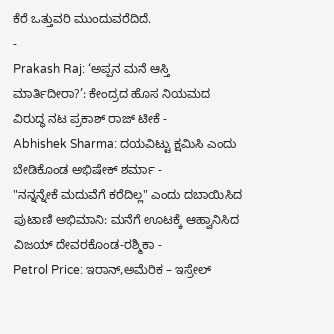ಕೆರೆ ಒತ್ತುವರಿ ಮುಂದುವರೆದಿದೆ.
-
Prakash Raj: ‘ಅಪ್ಪನ ಮನೆ ಆಸ್ತಿ ಮಾರ್ತಿದೀರಾ?’: ಕೇಂದ್ರದ ಹೊಸ ನಿಯಮದ ವಿರುದ್ಧ ನಟ ಪ್ರಕಾಶ್ ರಾಜ್ ಟೀಕೆ -
Abhishek Sharma: ದಯವಿಟ್ಟು ಕ್ಷಮಿಸಿ ಎಂದು ಬೇಡಿಕೊಂಡ ಅಭಿಷೇಕ್ ಶರ್ಮಾ -
"ನನ್ನನ್ನೇಕೆ ಮದುವೆಗೆ ಕರೆದಿಲ್ಲ" ಎಂದು ದಬಾಯಿಸಿದ ಪುಟಾಣಿ ಅಭಿಮಾನಿ: ಮನೆಗೆ ಊಟಕ್ಕೆ ಆಹ್ವಾನಿಸಿದ ವಿಜಯ್ ದೇವರಕೊಂಡ-ರಶ್ಮಿಕಾ -
Petrol Price: ಇರಾನ್,ಅಮೆರಿಕ – ಇಸ್ರೇಲ್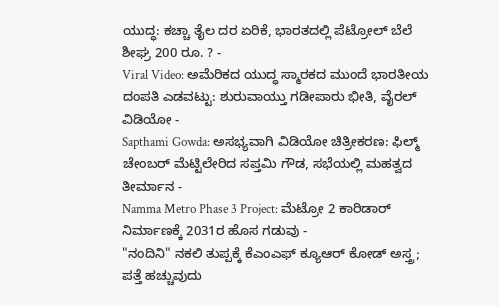ಯುದ್ಧ: ಕಚ್ಚಾ ತೈಲ ದರ ಏರಿಕೆ, ಭಾರತದಲ್ಲಿ ಪೆಟ್ರೋಲ್ ಬೆಲೆ ಶೀಘ್ರ 200 ರೂ. ? -
Viral Video: ಅಮೆರಿಕದ ಯುದ್ಧ ಸ್ಮಾರಕದ ಮುಂದೆ ಭಾರತೀಯ ದಂಪತಿ ಎಡವಟ್ಟು: ಶುರುವಾಯ್ತು ಗಡೀಪಾರು ಭೀತಿ, ವೈರಲ್ ವಿಡಿಯೋ -
Sapthami Gowda: ಅಸಭ್ಯವಾಗಿ ವಿಡಿಯೋ ಚಿತ್ರೀಕರಣ: ಫಿಲ್ಮ್ ಚೇಂಬರ್ ಮೆಟ್ಟಿಲೇರಿದ ಸಪ್ತಮಿ ಗೌಡ, ಸಭೆಯಲ್ಲಿ ಮಹತ್ವದ ತೀರ್ಮಾನ -
Namma Metro Phase 3 Project: ಮೆಟ್ರೋ 2 ಕಾರಿಡಾರ್ ನಿರ್ಮಾಣಕ್ಕೆ 2031ರ ಹೊಸ ಗಡುವು -
"ನಂದಿನಿ" ನಕಲಿ ತುಪ್ಪಕ್ಕೆ ಕೆಎಂಎಫ್ ಕ್ಯೂಆರ್ ಕೋಡ್ ಅಸ್ತ್ರ; ಪತ್ತೆ ಹಚ್ಚುವುದು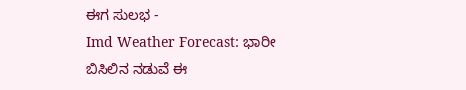ಈಗ ಸುಲಭ -
Imd Weather Forecast: ಭಾರೀ ಬಿಸಿಲಿನ ನಡುವೆ ಈ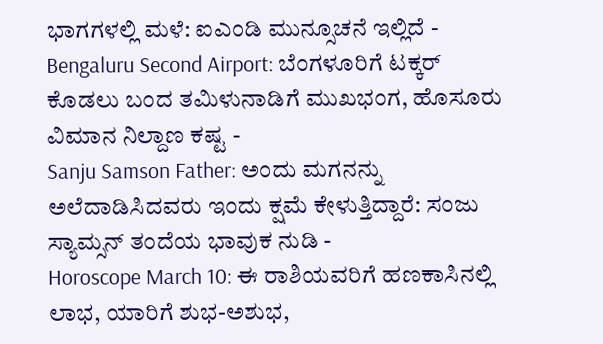ಭಾಗಗಳಲ್ಲಿ ಮಳೆ: ಐಎಂಡಿ ಮುನ್ಸೂಚನೆ ಇಲ್ಲಿದೆ -
Bengaluru Second Airport: ಬೆಂಗಳೂರಿಗೆ ಟಕ್ಕರ್ ಕೊಡಲು ಬಂದ ತಮಿಳುನಾಡಿಗೆ ಮುಖಭಂಗ, ಹೊಸೂರು ವಿಮಾನ ನಿಲ್ದಾಣ ಕಷ್ಟ -
Sanju Samson Father: ಅಂದು ಮಗನನ್ನು ಅಲೆದಾಡಿಸಿದವರು ಇಂದು ಕ್ಷಮೆ ಕೇಳುತ್ತಿದ್ದಾರೆ: ಸಂಜು ಸ್ಯಾಮ್ಸನ್ ತಂದೆಯ ಭಾವುಕ ನುಡಿ -
Horoscope March 10: ಈ ರಾಶಿಯವರಿಗೆ ಹಣಕಾಸಿನಲ್ಲಿ ಲಾಭ, ಯಾರಿಗೆ ಶುಭ-ಅಶುಭ,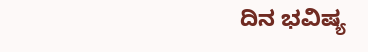ದಿನ ಭವಿಷ್ಯ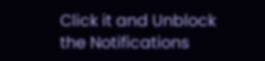Click it and Unblock the Notifications